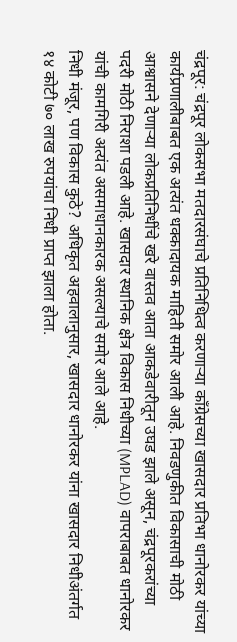चंद्रपूर: चंद्रपूर लोकसभा मतदारसंघाचे प्रतिनिधित्व करणाऱ्या काँग्रेसच्या खासदार प्रतिभा धानोरकर यांच्या कार्यप्रणालीबाबत एक अत्यंत धक्कादायक माहिती समोर आली आहे. निवडणुकीत विकासाची मोठी आश्वासने देणाऱ्या लोकप्रतिनिधींचे खरे वास्तव आता आकडेवारीतून उघड झाले असून, चंद्रपूरकरांच्या पदरी मोठी निराशा पडली आहे. खासदार स्थानिक क्षेत्र विकास निधीच्या (MPLAD) वापराबाबत धानोरकर यांची कामगिरी अत्यंत असमाधानकारक असल्याचे समोर आले आहे.
निधी मंजूर, पण विकास कुठे? अधिकृत अहवालानुसार, खासदार धानोरकर यांना खासदार निधीअंतर्गत १४ कोटी ७० लाख रुपयांचा निधी प्राप्त झाला होता.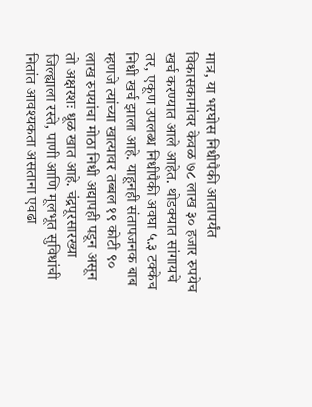मात्र, या भरघोस निधीपैकी आतापर्यंत विकासकामांवर केवळ ७८ लाख ३० हजार रुपयेच खर्च करण्यात आले आहेत. थोडक्यात सांगायचे तर, एकूण उपलब्ध निधीपैकी अवघा ५.३ टक्केच निधी खर्च झाला आहे. याहूनही संतापजनक बाब म्हणजे त्यांच्या खात्यावर तब्बल १९ कोटी ९० लाख रुपयांचा मोठा निधी अद्यापही पडून असून तो अक्षरशः धूळ खात आहे. चंद्रपूरसारख्या जिल्ह्याला रस्ते, पाणी आणि मूलभूत सुविधांची नितांत आवश्यकता असताना एवढा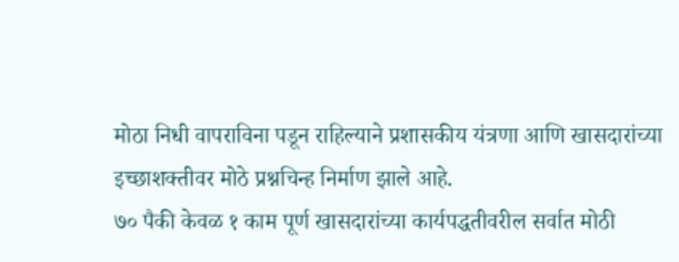मोठा निधी वापराविना पडून राहिल्याने प्रशासकीय यंत्रणा आणि खासदारांच्या इच्छाशक्तीवर मोठे प्रश्नचिन्ह निर्माण झाले आहे.
७० पैकी केवळ १ काम पूर्ण खासदारांच्या कार्यपद्धतीवरील सर्वात मोठी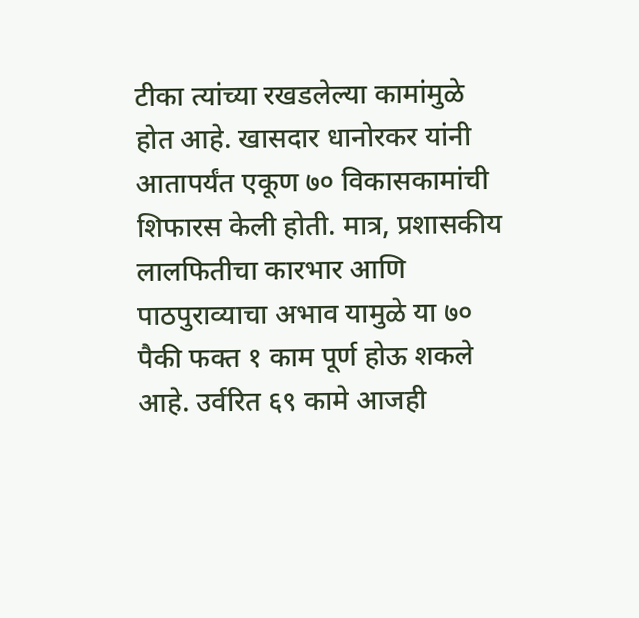टीका त्यांच्या रखडलेल्या कामांमुळे होत आहे. खासदार धानोरकर यांनी आतापर्यंत एकूण ७० विकासकामांची शिफारस केली होती. मात्र, प्रशासकीय लालफितीचा कारभार आणि पाठपुराव्याचा अभाव यामुळे या ७० पैकी फक्त १ काम पूर्ण होऊ शकले आहे. उर्वरित ६९ कामे आजही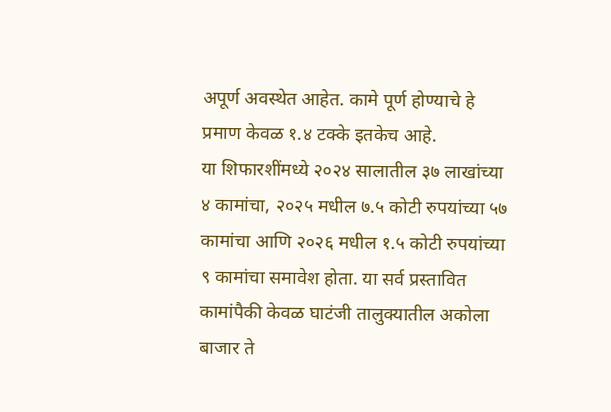अपूर्ण अवस्थेत आहेत. कामे पूर्ण होण्याचे हे प्रमाण केवळ १.४ टक्के इतकेच आहे.
या शिफारशींमध्ये २०२४ सालातील ३७ लाखांच्या ४ कामांचा, २०२५ मधील ७.५ कोटी रुपयांच्या ५७ कामांचा आणि २०२६ मधील १.५ कोटी रुपयांच्या ९ कामांचा समावेश होता. या सर्व प्रस्तावित कामांपैकी केवळ घाटंजी तालुक्यातील अकोला बाजार ते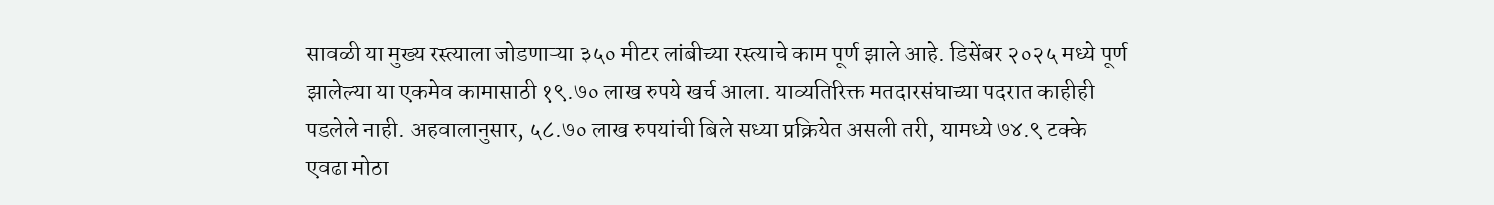सावळी या मुख्य रस्त्याला जोडणाऱ्या ३५० मीटर लांबीच्या रस्त्याचे काम पूर्ण झाले आहे. डिसेंबर २०२५ मध्ये पूर्ण झालेल्या या एकमेव कामासाठी १९.७० लाख रुपये खर्च आला. याव्यतिरिक्त मतदारसंघाच्या पदरात काहीही पडलेले नाही. अहवालानुसार, ५८.७० लाख रुपयांची बिले सध्या प्रक्रियेत असली तरी, यामध्ये ७४.९ टक्के एवढा मोठा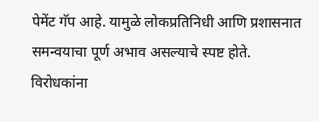पेमेंट गॅप आहे. यामुळे लोकप्रतिनिधी आणि प्रशासनात समन्वयाचा पूर्ण अभाव असल्याचे स्पष्ट होते.
विरोधकांना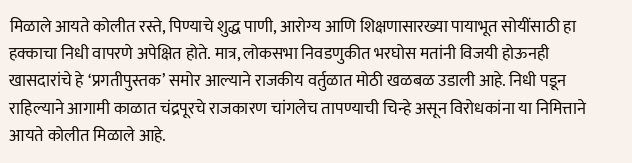मिळाले आयते कोलीत रस्ते, पिण्याचे शुद्ध पाणी, आरोग्य आणि शिक्षणासारख्या पायाभूत सोयींसाठी हा हक्काचा निधी वापरणे अपेक्षित होते. मात्र, लोकसभा निवडणुकीत भरघोस मतांनी विजयी होऊनही खासदारांचे हे ‘प्रगतीपुस्तक’ समोर आल्याने राजकीय वर्तुळात मोठी खळबळ उडाली आहे. निधी पडून राहिल्याने आगामी काळात चंद्रपूरचे राजकारण चांगलेच तापण्याची चिन्हे असून विरोधकांना या निमित्ताने आयते कोलीत मिळाले आहे.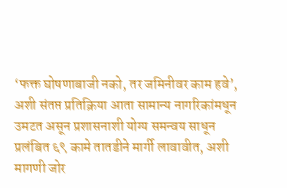‘फक्त घोषणाबाजी नको, तर जमिनीवर काम हवे’, अशी संतप्त प्रतिक्रिया आता सामान्य नागरिकांमधून उमटत असून प्रशासनाशी योग्य समन्वय साधून प्रलंबित ६९ कामे तातडीने मार्गी लावावीत, अशी मागणी जोर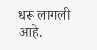धरू लागली आहे.